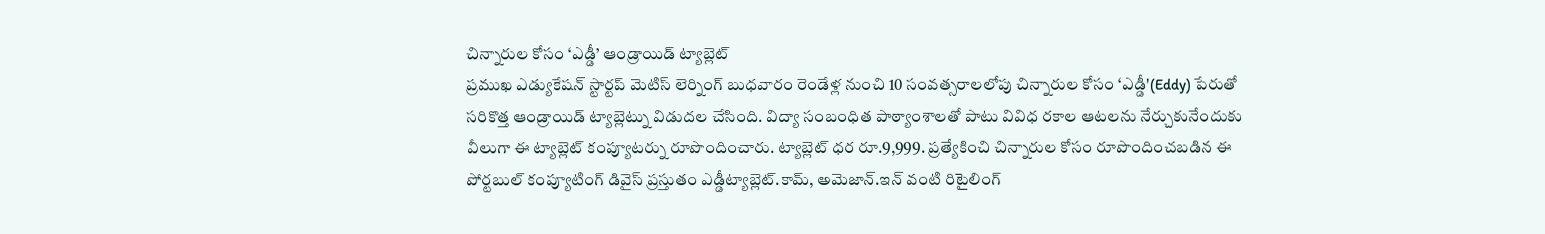చిన్నారుల కోసం ‘ఎడ్డీ’ ఆండ్రాయిడ్ ట్యాబ్లెట్
ప్రముఖ ఎడ్యుకేషన్ స్టార్టప్ మెటిస్ లెర్నింగ్ బుధవారం రెండేళ్ల నుంచి 10 సంవత్సరాలలోపు చిన్నారుల కోసం ‘ఎడ్డీ'(Eddy) పేరుతో సరికొత్త ఆండ్రాయిడ్ ట్యాబ్లెట్ను విడుదల చేసింది. విద్యా సంబంధిత పాఠ్యాంశాలతో పాటు వివిధ రకాల ఆటలను నేర్చుకునేందుకు వీలుగా ఈ ట్యాబ్లెట్ కంప్యూటర్ను రూపొందించారు. ట్యాబ్లెట్ ధర రూ.9,999. ప్రత్యేకించి చిన్నారుల కోసం రూపొందించబడిన ఈ పోర్టబుల్ కంప్యూటింగ్ డివైస్ ప్రస్తుతం ఎడ్డీట్యాబ్లెట్.కామ్, అమెజాన్.ఇన్ వంటి రిటైలింగ్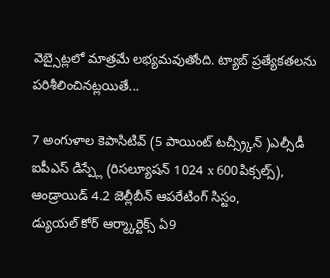వెబ్సైట్లలో మాత్రమే లభ్యమవుతోంది. ట్యాబ్ ప్రత్యేకతలను పరిశీలించినట్లయితే...

7 అంగుళాల కెపాసిటివ్ (5 పాయింట్ టచ్స్ర్కీన్ )ఎల్సీడీ ఐపీఎస్ డిస్ప్లే (రిసల్యూషన్ 1024 x 600పిక్సల్స్),
ఆండ్రాయిడ్ 4.2 జెల్లీబీన్ ఆపరేటింగ్ సిస్టం,
డ్యుయల్ కోర్ ఆర్మ్కార్టెక్స్ ఏ9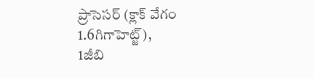ప్రాసెసర్ (క్లాక్ వేగం 1.6గిగాహెట్జ్),
1జీబి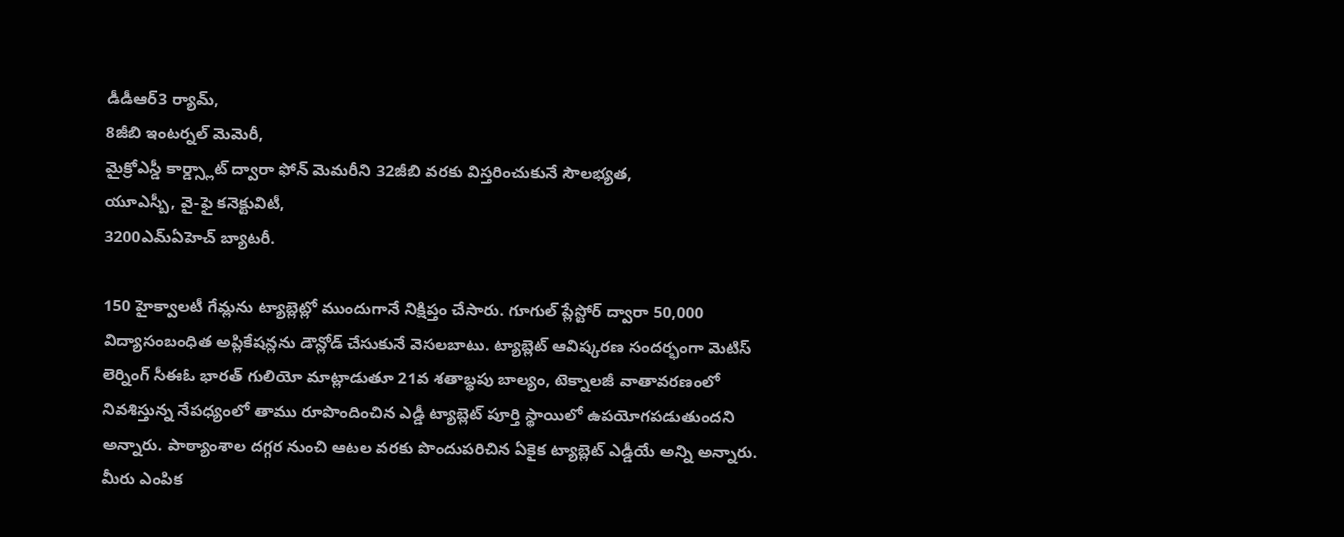డీడీఆర్3 ర్యామ్,
8జీబి ఇంటర్నల్ మెమెరీ,
మైక్రోఎస్డీ కార్డ్స్లాట్ ద్వారా ఫోన్ మెమరీని 32జీబి వరకు విస్తరించుకునే సౌలభ్యత,
యూఎస్బీ, వై-ఫై కనెక్టువిటీ,
3200ఎమ్ఏహెచ్ బ్యాటరీ.

150 హైక్వాలటీ గేమ్లను ట్యాబ్లెట్లో ముందుగానే నిక్షిప్తం చేసారు. గూగుల్ ప్లేస్టోర్ ద్వారా 50,000 విద్యాసంబంధిత అప్లికేషన్లను డౌన్లోడ్ చేసుకునే వెసలబాటు. ట్యాబ్లెట్ ఆవిష్కరణ సందర్భంగా మెటిస్ లెర్నింగ్ సీఈఓ భారత్ గులియో మాట్లాడుతూ 21వ శతాబ్థపు బాల్యం, టెక్నాలజీ వాతావరణంలో నివశిస్తున్న నేపధ్యంలో తాము రూపొందించిన ఎడ్డీ ట్యాబ్లెట్ పూర్తి స్థాయిలో ఉపయోగపడుతుందని అన్నారు. పాఠ్యాంశాల దగ్గర నుంచి ఆటల వరకు పొందుపరిచిన ఏకైక ట్యాబ్లెట్ ఎడ్డీయే అన్ని అన్నారు.
మీరు ఎంపిక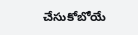చేసుకోబోయే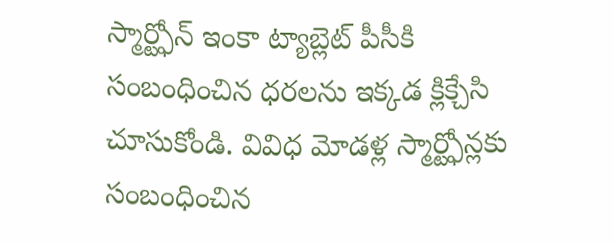స్మార్ట్ఫోన్ ఇంకా ట్యాబ్లెట్ పీసీకి సంబంధించిన ధరలను ఇక్కడ క్లిక్చేసి చూసుకోండి. వివిధ మోడళ్ల స్మార్ట్ఫోన్లకు సంబంధించిన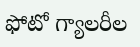ఫోటో గ్యాలరీల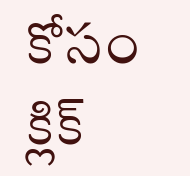కోసం క్లిక్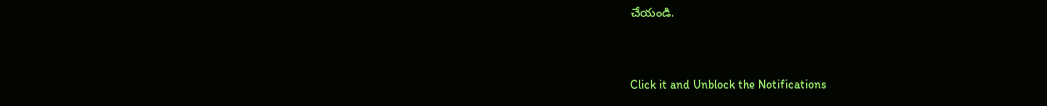చేయండి.


Click it and Unblock the Notifications